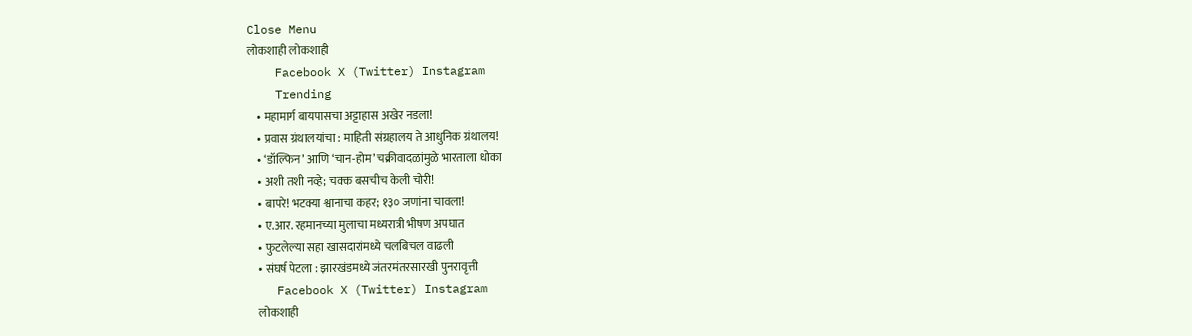Close Menu
लोकशाही लोकशाही
    Facebook X (Twitter) Instagram
    Trending
    • महामार्ग बायपासचा अट्टाहास अखेर नडला!
    • प्रवास ग्रंथालयांचा : माहिती संग्रहालय ते आधुनिक ग्रंथालय!
    • ‘डॉल्फिन’ आणि ‘चान-होम’ चक्रीवादळांमुळे भारताला धोका
    • अशी तशी नव्हे; चक्क बसचीच केली चोरी!
    • बापरे! भटक्या श्वानाचा कहर; १३० जणांना चावला!
    • ए.आर. रहमानच्या मुलाचा मध्यरात्री भीषण अपघात
    • फुटलेल्या सहा खासदारांमध्ये चलबिचल वाढली
    • संघर्ष पेटला : झारखंडमध्ये जंतरमंतरसारखी पुनरावृत्ती
    Facebook X (Twitter) Instagram
    लोकशाही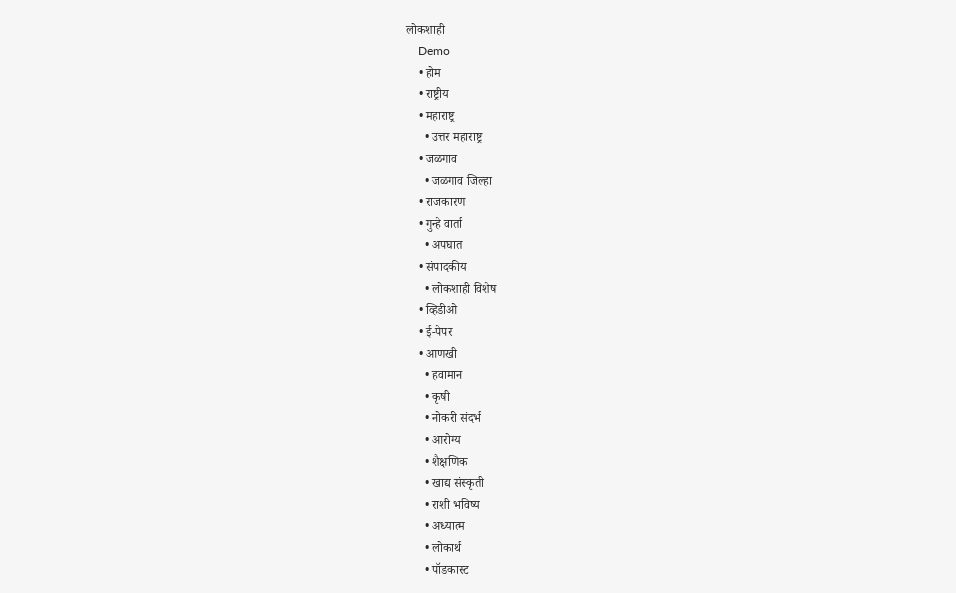लोकशाही
    Demo
    • होम
    • राष्ट्रीय
    • महाराष्ट्र
      • उत्तर महाराष्ट्र
    • जळगाव
      • जळगाव जिल्हा
    • राजकारण
    • गुन्हे वार्ता
      • अपघात
    • संपादकीय
      • लोकशाही विशेष
    • व्हिडीओ
    • ई-पेपर
    • आणखी
      • हवामान
      • कृषी
      • नोकरी संदर्भ
      • आरोग्य
      • शैक्षणिक
      • खाद्य संस्कृती
      • राशी भविष्य
      • अध्यात्म
      • लोकार्थ
      • पॉडकास्ट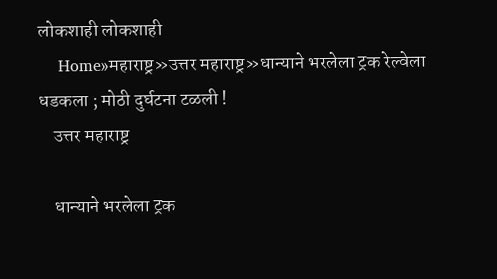लोकशाही लोकशाही
    Home»महाराष्ट्र»उत्तर महाराष्ट्र»धान्याने भरलेला ट्रक रेल्वेला धडकला ; मोठी दुर्घटना टळली !
    उत्तर महाराष्ट्र

    धान्याने भरलेला ट्रक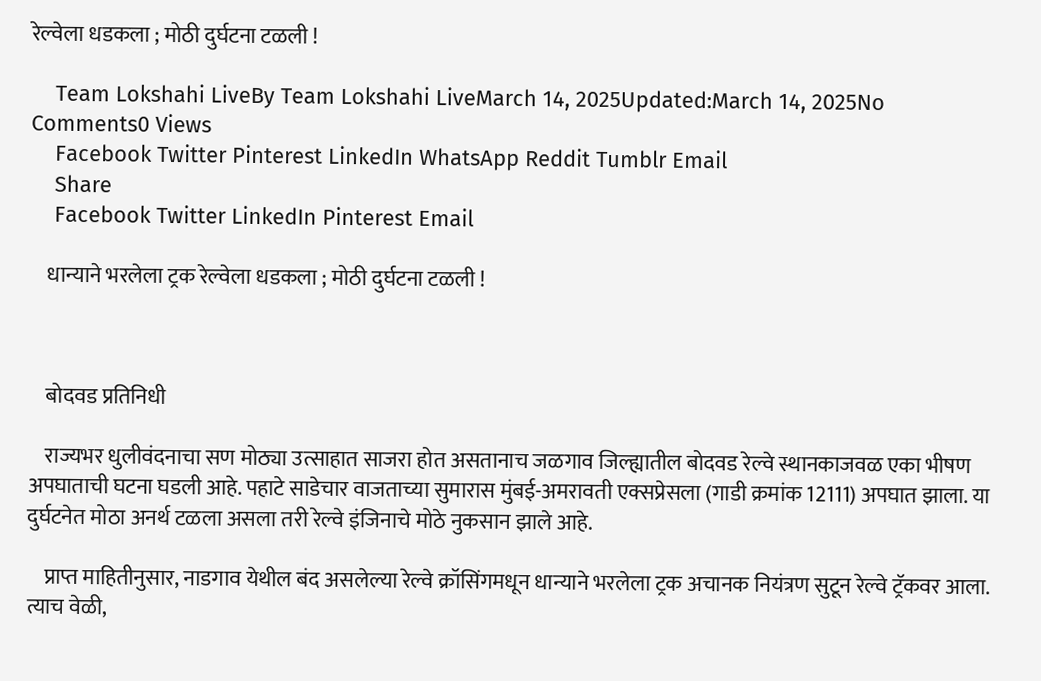रेल्वेला धडकला ; मोठी दुर्घटना टळली !

    Team Lokshahi LiveBy Team Lokshahi LiveMarch 14, 2025Updated:March 14, 2025No Comments0 Views
    Facebook Twitter Pinterest LinkedIn WhatsApp Reddit Tumblr Email
    Share
    Facebook Twitter LinkedIn Pinterest Email

    धान्याने भरलेला ट्रक रेल्वेला धडकला ; मोठी दुर्घटना टळली !



    बोदवड प्रतिनिधी

    राज्यभर धुलीवंदनाचा सण मोठ्या उत्साहात साजरा होत असतानाच जळगाव जिल्ह्यातील बोदवड रेल्वे स्थानकाजवळ एका भीषण अपघाताची घटना घडली आहे. पहाटे साडेचार वाजताच्या सुमारास मुंबई-अमरावती एक्सप्रेसला (गाडी क्रमांक 12111) अपघात झाला. या दुर्घटनेत मोठा अनर्थ टळला असला तरी रेल्वे इंजिनाचे मोठे नुकसान झाले आहे.

    प्राप्त माहितीनुसार, नाडगाव येथील बंद असलेल्या रेल्वे क्रॉसिंगमधून धान्याने भरलेला ट्रक अचानक नियंत्रण सुटून रेल्वे ट्रॅकवर आला. त्याच वेळी,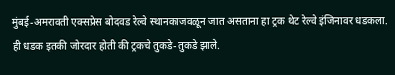मुंबई-अमरावती एक्सप्रेस बोदवड रेल्वे स्थानकाजवळून जात असताना हा ट्रक थेट रेल्वे इंजिनावर धडकला. ही धडक इतकी जोरदार होती की ट्रकचे तुकडे-तुकडे झाले.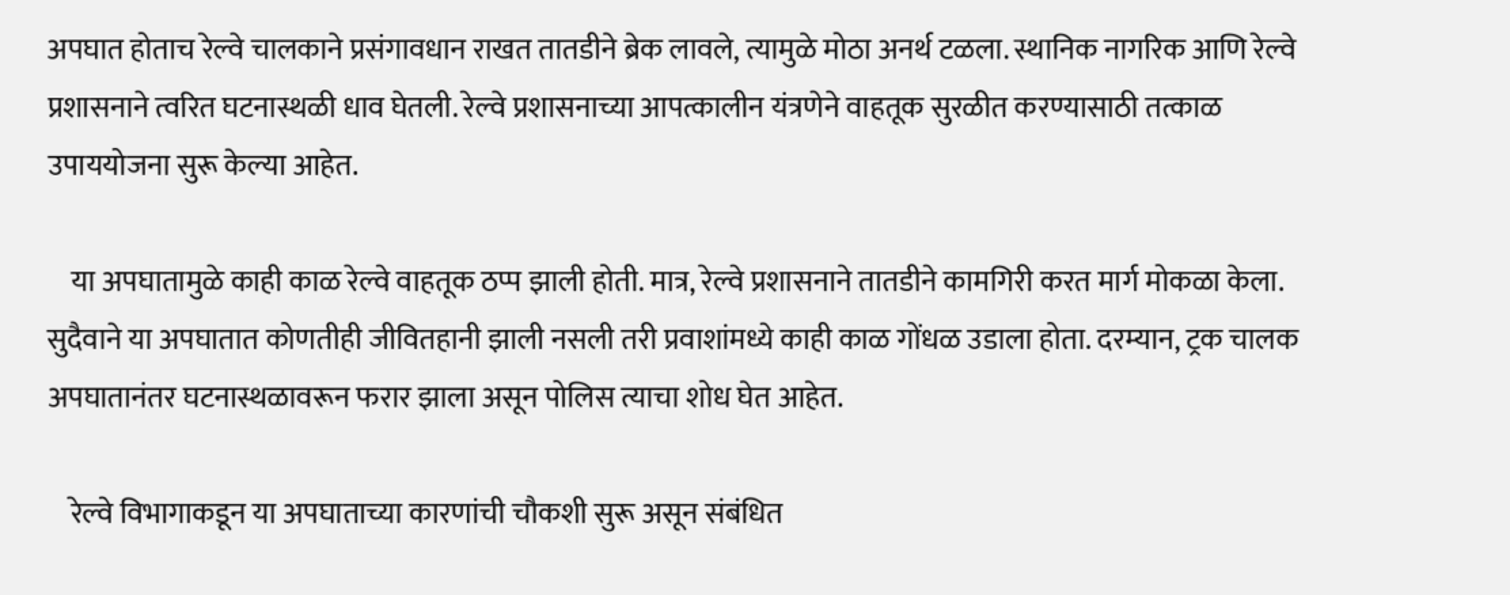अपघात होताच रेल्वे चालकाने प्रसंगावधान राखत तातडीने ब्रेक लावले, त्यामुळे मोठा अनर्थ टळला. स्थानिक नागरिक आणि रेल्वे प्रशासनाने त्वरित घटनास्थळी धाव घेतली. रेल्वे प्रशासनाच्या आपत्कालीन यंत्रणेने वाहतूक सुरळीत करण्यासाठी तत्काळ उपाययोजना सुरू केल्या आहेत.

    या अपघातामुळे काही काळ रेल्वे वाहतूक ठप्प झाली होती. मात्र, रेल्वे प्रशासनाने तातडीने कामगिरी करत मार्ग मोकळा केला. सुदैवाने या अपघातात कोणतीही जीवितहानी झाली नसली तरी प्रवाशांमध्ये काही काळ गोंधळ उडाला होता. दरम्यान, ट्रक चालक अपघातानंतर घटनास्थळावरून फरार झाला असून पोलिस त्याचा शोध घेत आहेत.

    रेल्वे विभागाकडून या अपघाताच्या कारणांची चौकशी सुरू असून संबंधित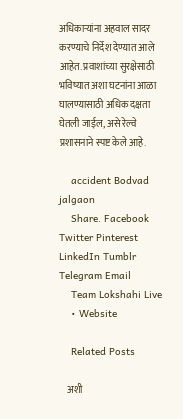अधिकाऱ्यांना अहवाल सादर करण्याचे निर्देश देण्यात आले आहेत. प्रवाशांच्या सुरक्षेसाठी भविष्यात अशा घटनांना आळा घालण्यासाठी अधिक दक्षता घेतली जाईल, असे रेल्वे प्रशासनाने स्पष्ट केले आहे.

    accident Bodvad jalgaon
    Share. Facebook Twitter Pinterest LinkedIn Tumblr Telegram Email
    Team Lokshahi Live
    • Website

    Related Posts

    अशी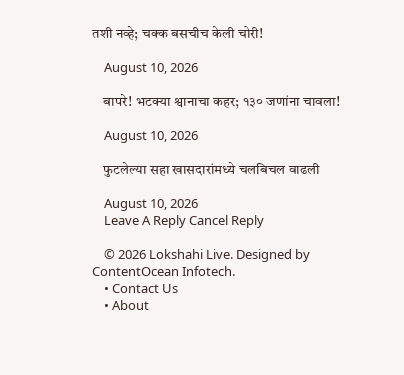तशी नव्हे; चक्क बसचीच केली चोरी!

    August 10, 2026

    बापरे! भटक्या श्वानाचा कहर; १३० जणांना चावला!

    August 10, 2026

    फुटलेल्या सहा खासदारांमध्ये चलबिचल वाढली

    August 10, 2026
    Leave A Reply Cancel Reply

    © 2026 Lokshahi Live. Designed by ContentOcean Infotech.
    • Contact Us
    • About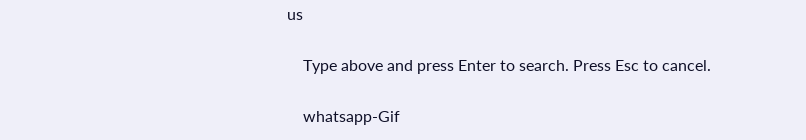us

    Type above and press Enter to search. Press Esc to cancel.

    whatsapp-Gif